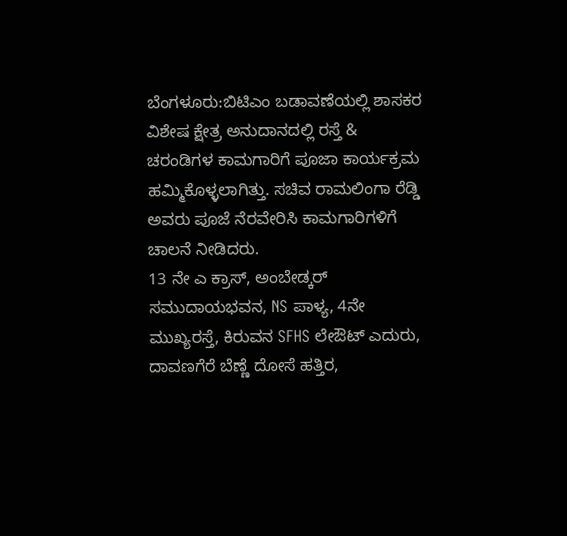ಬೆಂಗಳೂರು:ಬಿಟಿಎಂ ಬಡಾವಣೆಯಲ್ಲಿ ಶಾಸಕರ ವಿಶೇಷ ಕ್ಷೇತ್ರ ಅನುದಾನದಲ್ಲಿ ರಸ್ತೆ & ಚರಂಡಿಗಳ ಕಾಮಗಾರಿಗೆ ಪೂಜಾ ಕಾರ್ಯಕ್ರಮ ಹಮ್ಮಿಕೊಳ್ಳಲಾಗಿತ್ತು. ಸಚಿವ ರಾಮಲಿಂಗಾ ರೆಡ್ಡಿ ಅವರು ಪೂಜೆ ನೆರವೇರಿಸಿ ಕಾಮಗಾರಿಗಳಿಗೆ ಚಾಲನೆ ನೀಡಿದರು.
13 ನೇ ಎ ಕ್ರಾಸ್, ಅಂಬೇಡ್ಕರ್ ಸಮುದಾಯಭವನ, NS ಪಾಳ್ಯ, 4ನೇ ಮುಖ್ಯರಸ್ತೆ, ಕಿರುವನ SFHS ಲೇಔಟ್ ಎದುರು, ದಾವಣಗೆರೆ ಬೆಣ್ಣೆ ದೋಸೆ ಹತ್ತಿರ,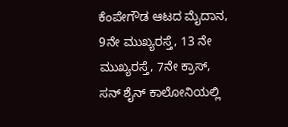ಕೆಂಪೇಗೌಡ ಆಟದ ಮೈದಾನ, 9ನೇ ಮುಖ್ಯರಸ್ತೆ, 13 ನೇ ಮುಖ್ಯರಸ್ತೆ, 7ನೇ ಕ್ರಾಸ್, ಸನ್ ಶೈನ್ ಕಾಲೋನಿಯಲ್ಲಿ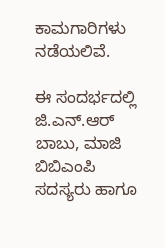ಕಾಮಗಾರಿಗಳು ನಡೆಯಲಿವೆ.

ಈ ಸಂದರ್ಭದಲ್ಲಿ ಜಿ.ಎನ್.ಆರ್ ಬಾಬು, ಮಾಜಿ ಬಿಬಿಎಂಪಿ ಸದಸ್ಯರು ಹಾಗೂ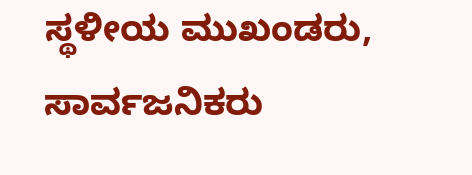ಸ್ಥಳೀಯ ಮುಖಂಡರು, ಸಾರ್ವಜನಿಕರು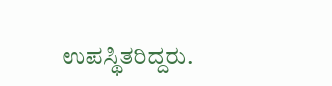ಉಪಸ್ಥಿತರಿದ್ದರು.